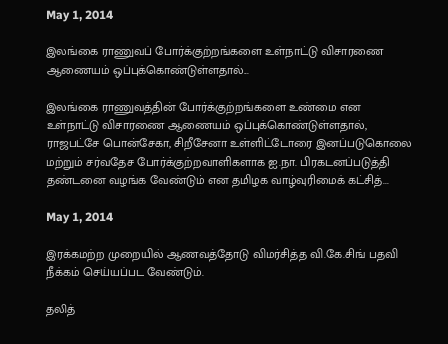May 1, 2014

இலங்கை ராணுவப் போர்க்குற்றங்களை உள்நாட்டு விசாரணை ஆணையம் ஒப்புக்கொண்டுள்ளதால்...

இலங்கை ராணுவத்தின் போர்க்குற்றங்களை உண்மை என உள்நாட்டு விசாரணை ஆணையம் ஒப்புக்கொண்டுள்ளதால், ராஜபட்சே பொன்சேகா, சிறீசேனா உள்ளிட்டோரை இனப்படுகொலை மற்றும் சர்வதேச போர்க்குற்றவாளிகளாக ஐ.நா. பிரகடனப்படுத்தி தண்டனை வழங்க வேண்டும் என தமிழக வாழ்வுரிமைக் கட்சித்...

May 1, 2014

இரக்கமற்ற முறையில் ஆணவத்தோடு விமர்சித்த வி.கே.சிங் பதவி நீக்கம் செய்யப்பட வேண்டும்.

தலித்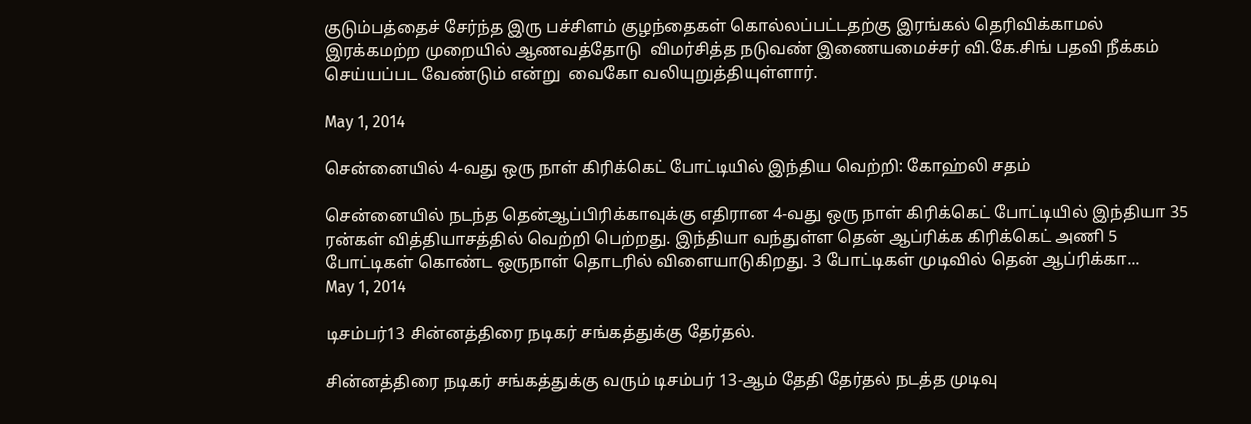குடும்பத்தைச் சேர்ந்த இரு பச்சிளம் குழந்தைகள் கொல்லப்பட்டதற்கு இரங்கல் தெரிவிக்காமல் இரக்கமற்ற முறையில் ஆணவத்தோடு  விமர்சித்த நடுவண் இணையமைச்சர் வி.கே.சிங் பதவி நீக்கம் செய்யப்பட வேண்டும் என்று  வைகோ வலியுறுத்தியுள்ளார்.

May 1, 2014

சென்னையில் 4-வது ஒரு நாள் கிரிக்கெட் போட்டியில் இந்திய வெற்றி: கோஹ்லி சதம்

சென்னையில் நடந்த தென்ஆப்பிரிக்காவுக்கு எதிரான 4-வது ஒரு நாள் கிரிக்கெட் போட்டியில் இந்தியா 35 ரன்கள் வித்தியாசத்தில் வெற்றி பெற்றது. இந்தியா வந்துள்ள தென் ஆப்ரிக்க கிரிக்கெட் அணி 5 போட்டிகள் கொண்ட ஒருநாள் தொடரில் விளையாடுகிறது. 3 போட்டிகள் முடிவில் தென் ஆப்ரிக்கா...
May 1, 2014

டிசம்பர்13 சின்னத்திரை நடிகர் சங்கத்துக்கு தேர்தல்.

சின்னத்திரை நடிகர் சங்கத்துக்கு வரும் டிசம்பர் 13-ஆம் தேதி தேர்தல் நடத்த முடிவு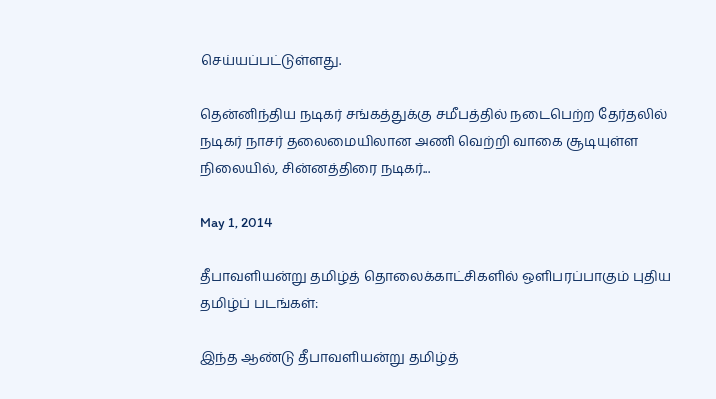செய்யப்பட்டுள்ளது.

தென்னிந்திய நடிகர் சங்கத்துக்கு சமீபத்தில் நடைபெற்ற தேர்தலில் நடிகர் நாசர் தலைமையிலான அணி வெற்றி வாகை சூடியுள்ள நிலையில், சின்னத்திரை நடிகர்...

May 1, 2014

தீபாவளியன்று தமிழ்த் தொலைக்காட்சிகளில் ஒளிபரப்பாகும் புதிய தமிழ்ப் படங்கள்:

இந்த ஆண்டு தீபாவளியன்று தமிழ்த்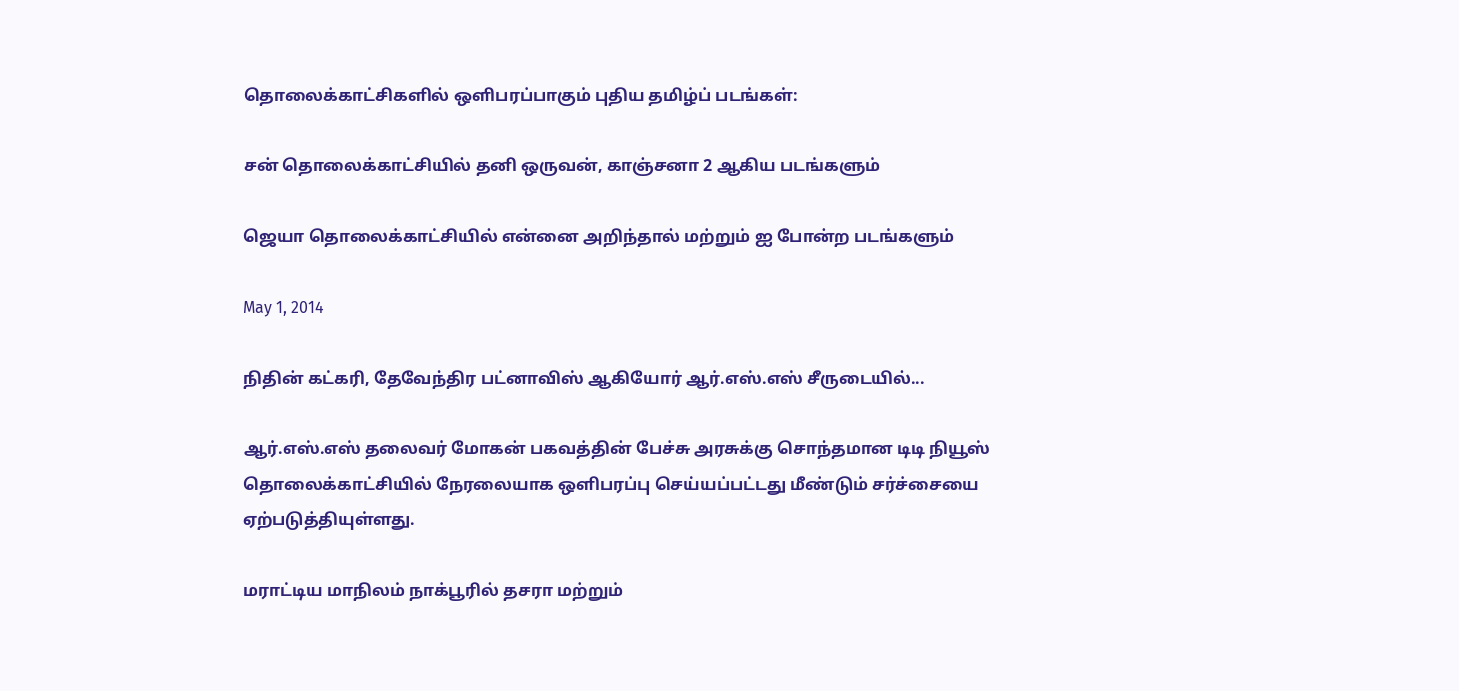தொலைக்காட்சிகளில் ஒளிபரப்பாகும் புதிய தமிழ்ப் படங்கள்:

சன் தொலைக்காட்சியில் தனி ஒருவன், காஞ்சனா 2 ஆகிய படங்களும்

ஜெயா தொலைக்காட்சியில் என்னை அறிந்தால் மற்றும் ஐ போன்ற படங்களும்

May 1, 2014

நிதின் கட்கரி, தேவேந்திர பட்னாவிஸ் ஆகியோர் ஆர்.எஸ்.எஸ் சீருடையில்...

ஆர்.எஸ்.எஸ் தலைவர் மோகன் பகவத்தின் பேச்சு அரசுக்கு சொந்தமான டிடி நியூஸ் தொலைக்காட்சியில் நேரலையாக ஒளிபரப்பு செய்யப்பட்டது மீண்டும் சர்ச்சையை ஏற்படுத்தியுள்ளது.

மராட்டிய மாநிலம் நாக்பூரில் தசரா மற்றும்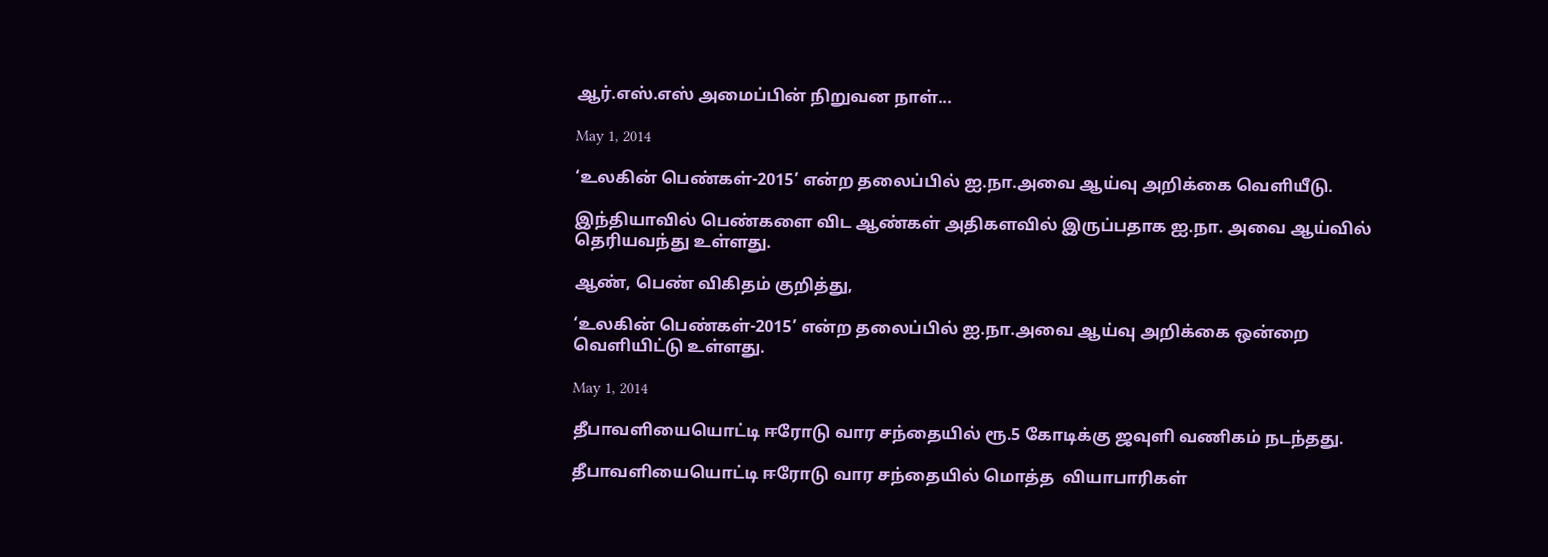ஆர்.எஸ்.எஸ் அமைப்பின் நிறுவன நாள்...

May 1, 2014

‘உலகின் பெண்கள்-2015’ என்ற தலைப்பில் ஐ.நா.அவை ஆய்வு அறிக்கை வெளியீடு.

இந்தியாவில் பெண்களை விட ஆண்கள் அதிகளவில் இருப்பதாக ஐ.நா. அவை ஆய்வில் தெரியவந்து உள்ளது.

ஆண், பெண் விகிதம் குறித்து,

‘உலகின் பெண்கள்-2015’ என்ற தலைப்பில் ஐ.நா.அவை ஆய்வு அறிக்கை ஒன்றை வெளியிட்டு உள்ளது.

May 1, 2014

தீபாவளியையொட்டி ஈரோடு வார சந்தையில் ரூ.5 கோடிக்கு ஜவுளி வணிகம் நடந்தது.

தீபாவளியையொட்டி ஈரோடு வார சந்தையில் மொத்த  வியாபாரிகள்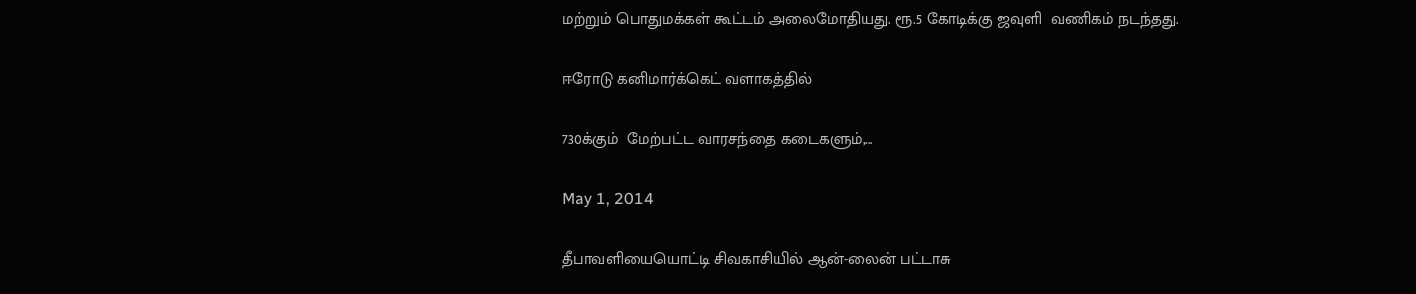மற்றும் பொதுமக்கள் கூட்டம் அலைமோதியது. ரூ.5 கோடிக்கு ஜவுளி  வணிகம் நடந்தது.

ஈரோடு கனிமார்க்கெட் வளாகத்தில்

730க்கும்  மேற்பட்ட வாரசந்தை கடைகளும்,...

May 1, 2014

தீபாவளியையொட்டி சிவகாசியில் ஆன்-லைன் பட்டாசு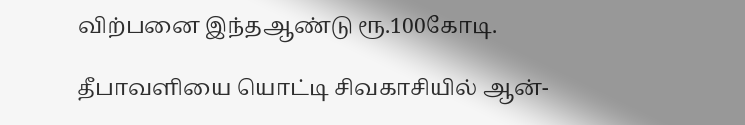விற்பனை இந்தஆண்டு ரூ.100கோடி.

தீபாவளியை யொட்டி சிவகாசியில் ஆன்-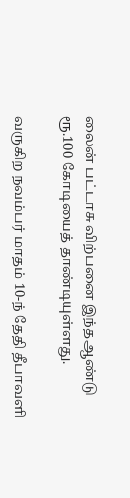லைன் பட்டாசு விற்பனை இந்தஆண்டு ரூ.100 கோடியைத் தாண்டியுள்ளது.

வருகிற நவம்பர் மாதம் 10-ந் தேதி தீபாவளி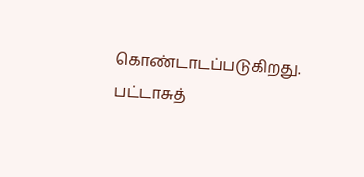கொண்டாடப்படுகிறது. பட்டாசுத்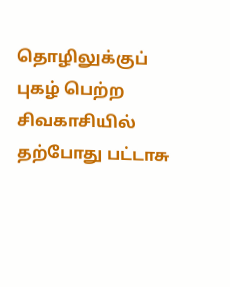தொழிலுக்குப் புகழ் பெற்ற சிவகாசியில் தற்போது பட்டாசு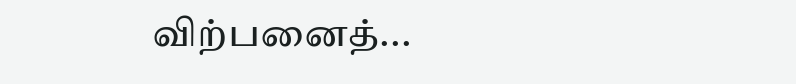விற்பனைத்...